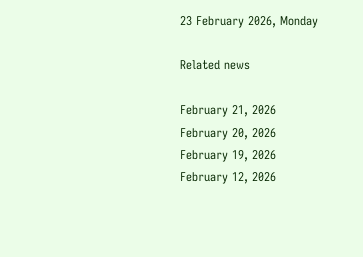23 February 2026, Monday

Related news

February 21, 2026
February 20, 2026
February 19, 2026
February 12, 2026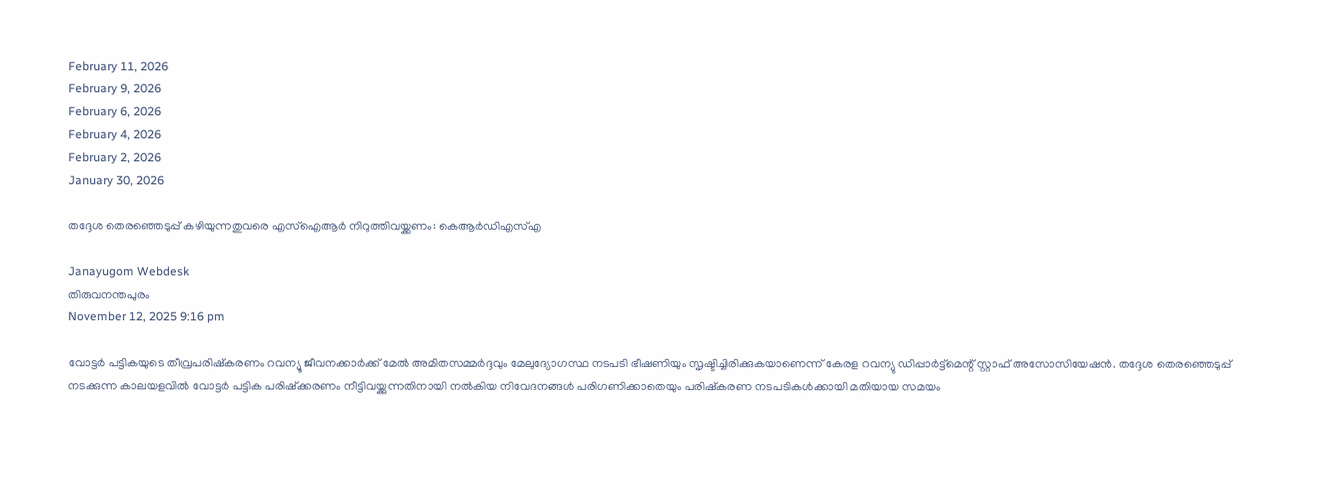February 11, 2026
February 9, 2026
February 6, 2026
February 4, 2026
February 2, 2026
January 30, 2026

തദ്ദേശ തെരഞ്ഞെടുപ്പ് കഴിയുന്നതുവരെ എസ്ഐആർ നിറുത്തിവയ്ക്കണം: കെആർഡിഎസ്എ

Janayugom Webdesk
തിരുവനന്തപുരം
November 12, 2025 9:16 pm

വോട്ടർ പട്ടികയുടെ തീവ്രപരിഷ്കരണം റവന്യൂ ജീവനക്കാർക്ക് മേൽ അമിതസമ്മർദ്ദവും മേലുദ്യോഗസ്ഥ നടപടി ഭീഷണിയും സൃഷ്ടിച്ചിരിക്കുകയാണെന്ന് കേരള റവന്യു ഡിപ്പാർട്ട്മെന്റ് സ്റ്റാഫ് അസോസിയേഷൻ. തദ്ദേശ തെരഞ്ഞെടുപ്പ് നടക്കുന്ന കാലയളവിൽ വോട്ടർ പട്ടിക പരിഷ്ക്കരണം നീട്ടിവയ്ക്കുന്നതിനായി നൽകിയ നിവേദനങ്ങൾ പരിഗണിക്കാതെയും പരിഷ്കരണ നടപടികൾക്കായി മതിയായ സമയം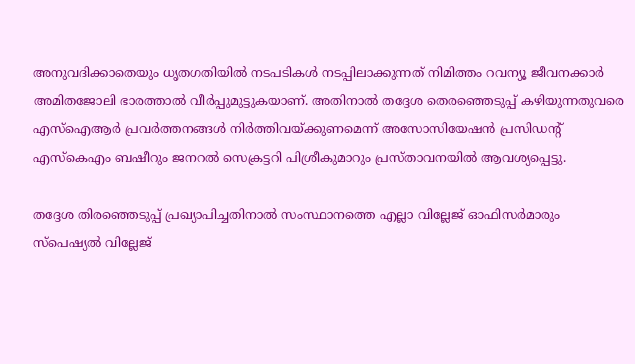അനുവദിക്കാതെയും ധൃതഗതിയിൽ നടപടികൾ നടപ്പിലാക്കുന്നത് നിമിത്തം റവന്യൂ ജീവനക്കാർ അമിതജോലി ഭാരത്താൽ വീർപ്പുമുട്ടുകയാണ്. അതിനാല്‍ തദ്ദേശ തെരഞ്ഞെടുപ്പ് കഴിയുന്നതുവരെ എസ്ഐആർ പ്രവർത്തനങ്ങൾ നിർത്തിവയ്ക്കുണമെന്ന് അസോസിയേഷൻ പ്രസിഡന്റ് എസ്‍കെഎം ബഷീറും ജനറൽ സെക്രട്ടറി പിശ്രീകുമാറും പ്രസ്താവനയില്‍ ആവശ്യപ്പെട്ടു.

തദ്ദേശ തിരഞ്ഞെടുപ്പ് പ്രഖ്യാപിച്ചതിനാൽ സംസ്ഥാനത്തെ എല്ലാ വില്ലേജ് ഓഫിസർമാരും സ്പെഷ്യൽ വില്ലേജ്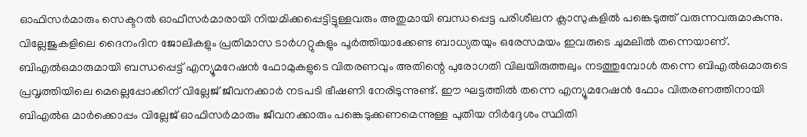ഓഫിസർമാരും സെക്ടറൽ ഓഫീസർമാരായി നിയമിക്കപ്പെട്ടിട്ടുള്ളവരും അതുമായി ബന്ധപ്പെട്ട പരിശീലന ക്ലാസുകളിൽ പങ്കെടുത്ത് വരുന്നവരുമാകുന്നു. വില്ലേജുകളിലെ ദൈനംദിന ജോലികളും പ്രതിമാസ ടാർഗറ്റുകളും പൂർത്തിയാക്കേണ്ട ബാധ്യതയും ഒരേസമയം ഇവരുടെ ചുമലിൽ തന്നെയാണ്. ബിഎൽഒമാരുമായി ബന്ധപ്പെട്ട് എന്യൂമറേഷൻ ഫോമുകളുടെ വിതരണവും അതിന്റെ പുരോഗതി വിലയിരുത്തലും നടത്തുമ്പോൾ തന്നെ ബിഎൽഒമാരുടെ പ്രവൃത്തിയിലെ മെല്ലെപ്പോക്കിന് വില്ലേജ് ജീവനക്കാർ നടപടി ഭീഷണി നേരിടുന്നുണ്ട്. ഈ ഘട്ടത്തിൽ തന്നെ എന്യൂമറേഷൻ ഫോം വിതരണത്തിനായി ബിഎൽഒ മാർക്കൊപ്പം വില്ലേജ് ഓഫിസർമാരും ജീവനക്കാരും പങ്കെടുക്കണമെന്നുള്ള പുതിയ നിർദ്ദേശം സ്ഥിതി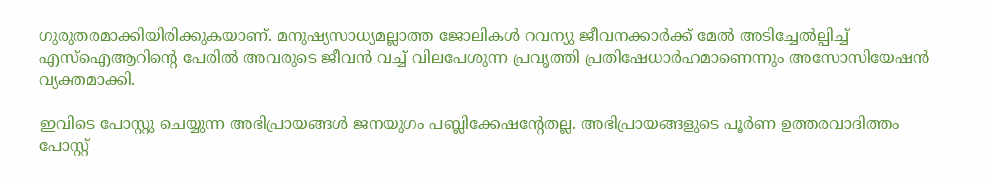ഗുരുതരമാക്കിയിരിക്കുകയാണ്. മനുഷ്യസാധ്യമല്ലാത്ത ജോലികൾ റവന്യു ജീവനക്കാർക്ക് മേൽ അടിച്ചേൽല്പിച്ച് എസ്ഐആറിന്റെ പേരിൽ അവരുടെ ജീവൻ വച്ച് വിലപേശുന്ന പ്രവൃത്തി പ്രതിഷേധാർഹമാണെന്നും അസോസിയേഷൻ വ്യക്തമാക്കി.

ഇവിടെ പോസ്റ്റു ചെയ്യുന്ന അഭിപ്രായങ്ങള്‍ ജനയുഗം പബ്ലിക്കേഷന്റേതല്ല. അഭിപ്രായങ്ങളുടെ പൂര്‍ണ ഉത്തരവാദിത്തം പോസ്റ്റ്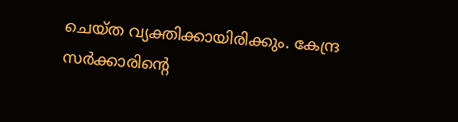ചെയ്ത വ്യക്തിക്കായിരിക്കും. കേന്ദ്ര സര്‍ക്കാരിന്റെ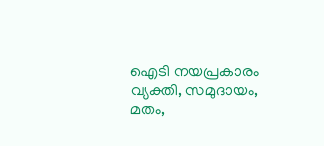ഐടി നയപ്രകാരം വ്യക്തി, സമുദായം, മതം,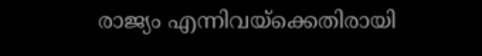രാജ്യം എന്നിവയ്‌ക്കെതിരായി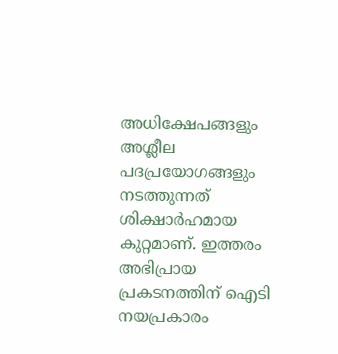അധിക്ഷേപങ്ങളും അശ്ലീല പദപ്രയോഗങ്ങളും നടത്തുന്നത് ശിക്ഷാര്‍ഹമായ കുറ്റമാണ്. ഇത്തരം അഭിപ്രായ പ്രകടനത്തിന് ഐടി നയപ്രകാരം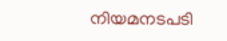നിയമനടപടി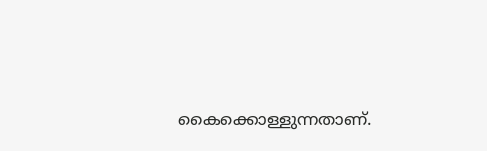കൈക്കൊള്ളുന്നതാണ്.